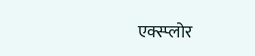एक्स्प्लोर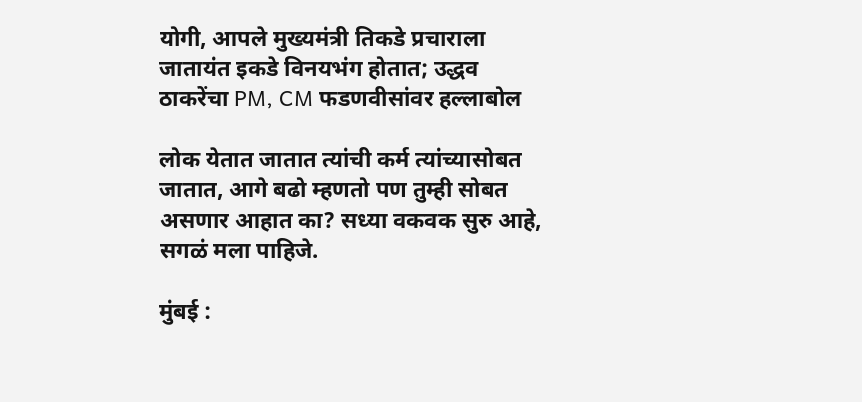योगी, आपले मुख्यमंत्री तिकडे प्रचाराला जातायंत इकडे विनयभंग होतात; उद्धव ठाकरेंचा PM, CM फडणवीसांवर हल्लाबोल

लोक येतात जातात त्यांची कर्म त्यांच्यासोबत जातात, आगे बढो म्हणतो पण तुम्ही सोबत असणार आहात का? सध्या वकवक सुरु आहे, सगळं मला पाहिजे.

मुंबई :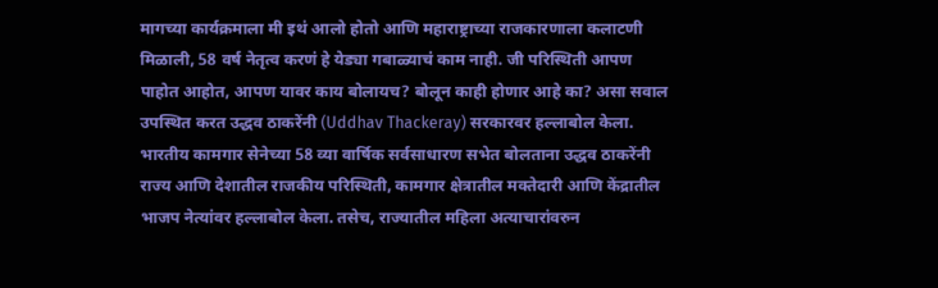मागच्या कार्यक्रमाला मी इथं आलो होतो आणि महाराष्ट्राच्या राजकारणाला कलाटणी मिळाली, 58 वर्ष नेतृत्व करणं हे येड्या गबाळ्याचं काम नाही. जी परिस्थिती आपण पाहोत आहोत, आपण यावर काय बोलायच? बोलून काही होणार आहे का? असा सवाल उपस्थित करत उद्धव ठाकरेंनी (Uddhav Thackeray) सरकारवर हल्लाबोल केला. भारतीय कामगार सेनेच्या 58 व्या वार्षिक सर्वसाधारण सभेत बोलताना उद्धव ठाकरेंनी राज्य आणि देशातील राजकीय परिस्थिती, कामगार क्षेत्रातील मक्तेदारी आणि केंद्रातील भाजप नेत्यांवर हल्लाबोल केला. तसेच, राज्यातील महिला अत्याचारांवरुन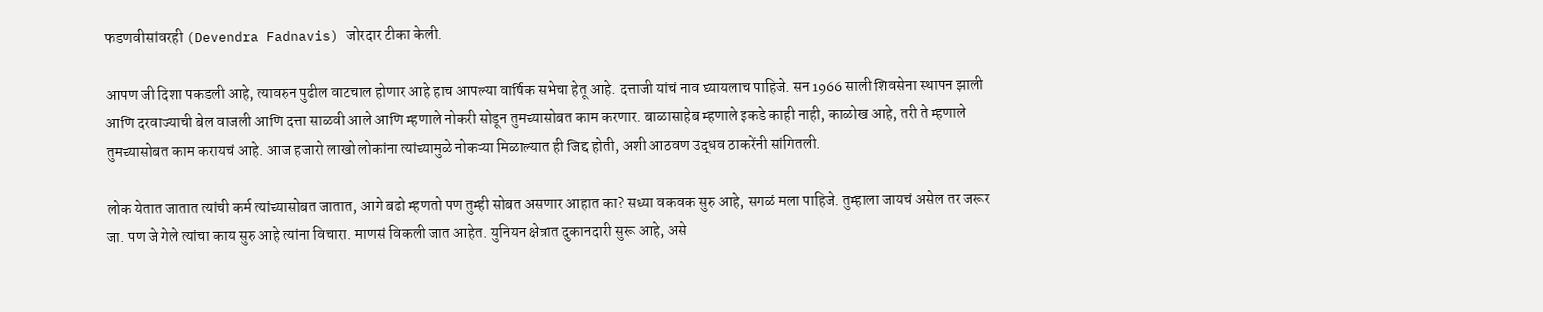फडणवीसांवरही (Devendra Fadnavis) जोरदार टीका केली.

आपण जी दिशा पकडली आहे, त्यावरुन पुढील वाटचाल होणार आहे हाच आपल्या वार्षिक सभेचा हेतू आहे. दत्ताजी यांचं नाव घ्यायलाच पाहिजे. सन 1966 साली शिवसेना स्थापन झाली आणि दरवाज्याची बेल वाजली आणि दत्ता साळवी आले आणि म्हणाले नोकरी सोडून तुमच्यासोबत काम करणार. बाळासाहेब म्हणाले इकडे काही नाही, काळोख आहे, तरी ते म्हणाले तुमच्यासोबत काम करायचं आहे. आज हजारो लाखो लोकांना त्यांच्यामुळे नोकऱ्या मिळाल्यात ही जिद्द होती, अशी आठवण उद्धव ठाकरेंनी सांगितली.

लोक येतात जातात त्यांची कर्म त्यांच्यासोबत जातात, आगे बढो म्हणतो पण तुम्ही सोबत असणार आहात का? सध्या वकवक सुरु आहे, सगळं मला पाहिजे. तुम्हाला जायचं असेल तर जरूर जा. पण जे गेले त्यांचा काय सुरु आहे त्यांना विचारा. माणसं विकली जात आहेत. युनियन क्षेत्रात दुकानदारी सुरू आहे, असे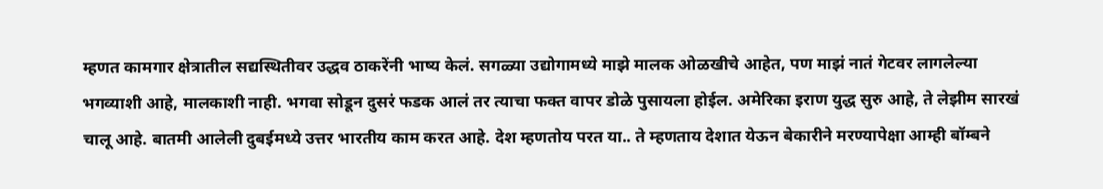म्हणत कामगार क्षेत्रातील सद्यस्थितीवर उद्धव ठाकरेंनी भाष्य केलं. सगळ्या उद्योगामध्ये माझे मालक ओळखीचे आहेत, पण माझं नातं गेटवर लागलेल्या भगव्याशी आहे, मालकाशी नाही. भगवा सोडून दुसरं फडक आलं तर त्याचा फक्त वापर डोळे पुसायला होईल. अमेरिका इराण युद्ध सुरु आहे, ते लेझीम सारखं चालू आहे. बातमी आलेली दुबईमध्ये उत्तर भारतीय काम करत आहे. देश म्हणतोय परत या.. ते म्हणताय देशात येऊन बेकारीने मरण्यापेक्षा आम्ही बॉम्बने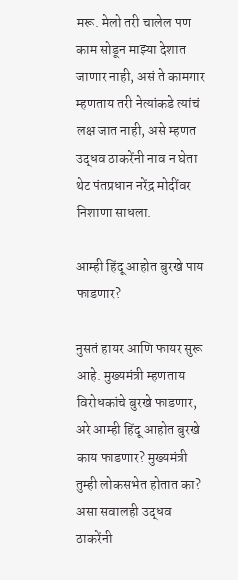मरू. मेलो तरी चालेल पण काम सोडून माझ्या देशात जाणार नाही, असं ते कामगार म्हणताय तरी नेत्यांकडे त्यांचं लक्ष जात नाही, असे म्हणत उद्धव ठाकरेंनी नाव न घेता थेट पंतप्रधान नरेंद्र मोदींवर निशाणा साधला.

आम्ही हिंदू आहोत बुरखे पाय फाडणार?

नुसतं हायर आणि फायर सुरू आहे. मुख्यमंत्री म्हणताय विरोधकांचे बुरखे फाडणार, अरे आम्ही हिंदू आहोत बुरखे काय फाडणार? मुख्यमंत्री तुम्ही लोकसभेत होतात का? असा सवालही उद्धव ठाकरेंनी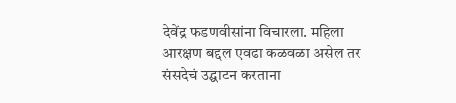देवेंद्र फडणवीसांना विचारला. महिला आरक्षण बद्दल एवढा कळवळा असेल तर संसदेचं उद्घाटन करताना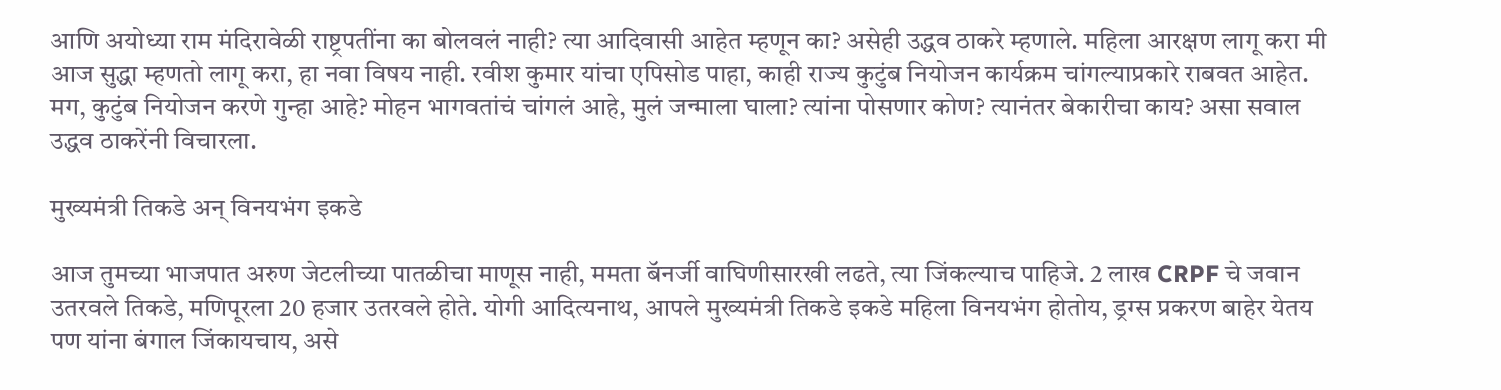आणि अयोध्या राम मंदिरावेळी राष्ट्रपतींना का बोलवलं नाही? त्या आदिवासी आहेत म्हणून का? असेही उद्धव ठाकरे म्हणाले. महिला आरक्षण लागू करा मी आज सुद्धा म्हणतो लागू करा, हा नवा विषय नाही. रवीश कुमार यांचा एपिसोड पाहा, काही राज्य कुटुंब नियोजन कार्यक्रम चांगल्याप्रकारे राबवत आहेत. मग, कुटुंब नियोजन करणे गुन्हा आहे? मोहन भागवतांचं चांगलं आहे, मुलं जन्माला घाला? त्यांना पोसणार कोण? त्यानंतर बेकारीचा काय? असा सवाल उद्धव ठाकरेंनी विचारला.

मुख्यमंत्री तिकडे अन् विनयभंग इकडे

आज तुमच्या भाजपात अरुण जेटलीच्या पातळीचा माणूस नाही, ममता बॅनर्जी वाघिणीसारखी लढते, त्या जिंकल्याच पाहिजे. 2 लाख CRPF चे जवान उतरवले तिकडे, मणिपूरला 20 हजार उतरवले होते. योगी आदित्यनाथ, आपले मुख्यमंत्री तिकडे इकडे महिला विनयभंग होतोय, ड्रग्स प्रकरण बाहेर येतय पण यांना बंगाल जिंकायचाय, असे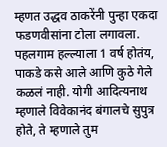म्हणत उद्धव ठाकरेंनी पुन्हा एकदा फडणवीसांना टोला लगावला. पहलगाम हल्ल्याला 1 वर्ष होतंय, पाकडे कसे आले आणि कुठे गेले कळलं नाही. योगी आदित्यनाथ म्हणाले विवेकानंद बंगालचे सुपुत्र होते, ते म्हणाले तुम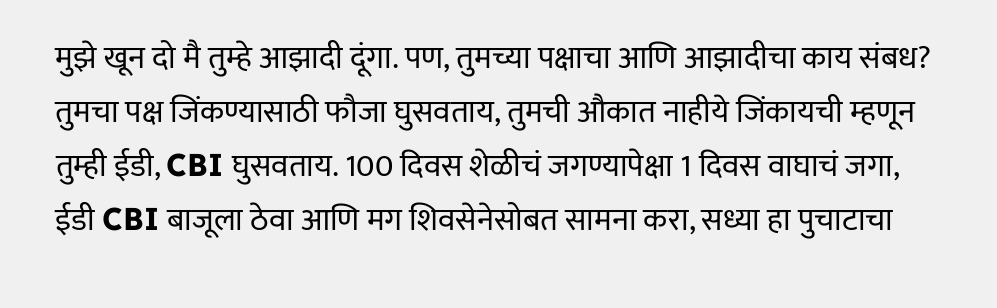मुझे खून दो मै तुम्हे आझादी दूंगा. पण, तुमच्या पक्षाचा आणि आझादीचा काय संबध? तुमचा पक्ष जिंकण्यासाठी फौजा घुसवताय, तुमची औकात नाहीये जिंकायची म्हणून तुम्ही ईडी, CBI घुसवताय. 100 दिवस शेळीचं जगण्यापेक्षा 1 दिवस वाघाचं जगा, ईडी CBI बाजूला ठेवा आणि मग शिवसेनेसोबत सामना करा, सध्या हा पुचाटाचा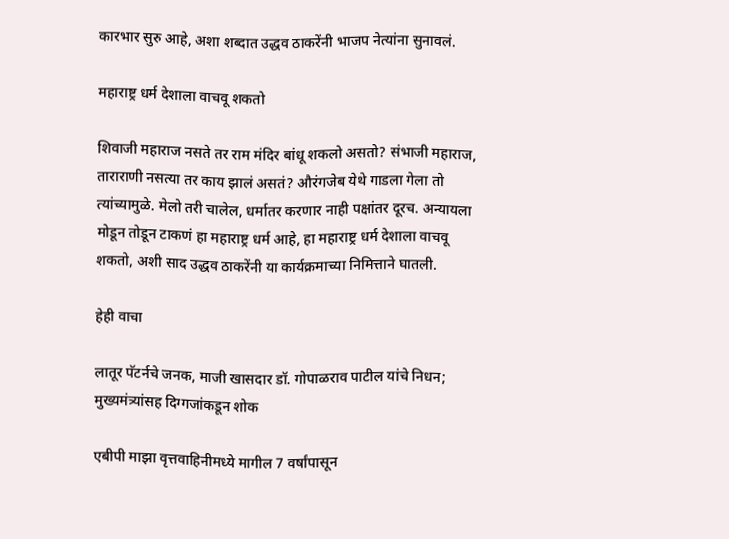कारभार सुरु आहे, अशा शब्दात उद्धव ठाकरेंनी भाजप नेत्यांना सुनावलं.

महाराष्ट्र धर्म देशाला वाचवू शकतो

शिवाजी महाराज नसते तर राम मंदिर बांधू शकलो असतो? संभाजी महाराज, ताराराणी नसत्या तर काय झालं असतं? औरंगजेब येथे गाडला गेला तो त्यांच्यामुळे. मेलो तरी चालेल, धर्मातर करणार नाही पक्षांतर दूरच. अन्यायला मोडून तोडून टाकणं हा महाराष्ट्र धर्म आहे, हा महाराष्ट्र धर्म देशाला वाचवू शकतो, अशी साद उद्धव ठाकरेंनी या कार्यक्रमाच्या निमित्ताने घातली.

हेही वाचा

लातूर पॅटर्नचे जनक, माजी खासदार डॉ. गोपाळराव पाटील यांचे निधन; मुख्यमंत्र्यांसह दिग्गजांकडून शोक

एबीपी माझा वृत्तवाहिनीमध्ये मागील 7 वर्षांपासून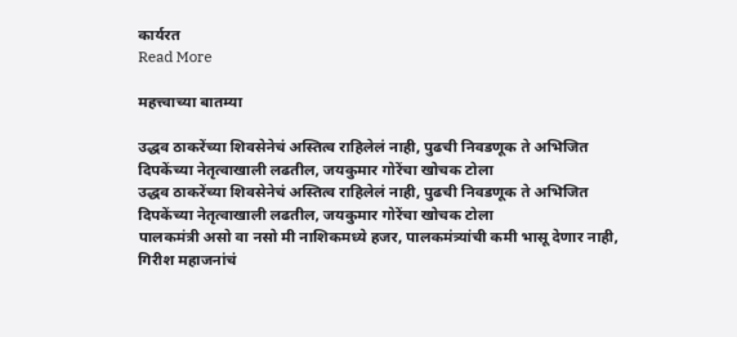कार्यरत
Read More

महत्त्वाच्या बातम्या

उद्धव ठाकरेंच्या शिवसेनेचं अस्तित्व राहिलेलं नाही, पुढची निवडणूक ते अभिजित दिपकेंच्या नेतृत्वाखाली लढतील, जयकुमार गोरेंचा खोचक टोला
उद्धव ठाकरेंच्या शिवसेनेचं अस्तित्व राहिलेलं नाही, पुढची निवडणूक ते अभिजित दिपकेंच्या नेतृत्वाखाली लढतील, जयकुमार गोरेंचा खोचक टोला
पालकमंत्री असो वा नसो मी नाशिकमध्ये हजर, पालकमंत्र्यांची कमी भासू देणार नाही, गिरीश महाजनांचं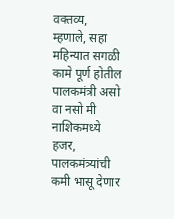वक्तव्य, म्हणाले, सहा महिन्यात सगळी कामे पूर्ण होतील
पालकमंत्री असो वा नसो मी नाशिकमध्ये हजर, पालकमंत्र्यांची कमी भासू देणार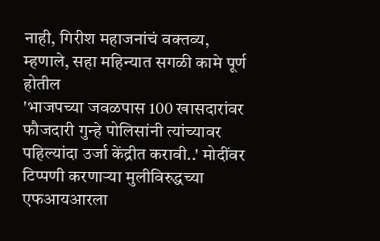नाही, गिरीश महाजनांचं वक्तव्य, म्हणाले, सहा महिन्यात सगळी कामे पूर्ण होतील
'भाजपच्या जवळपास 100 खासदारांवर फौजदारी गुन्हे पोलिसांनी त्यांच्यावर पहिल्यांदा उर्जा केंद्रीत करावी..' मोदींवर टिप्पणी करणाऱ्या मुलीविरुद्धच्या एफआयआरला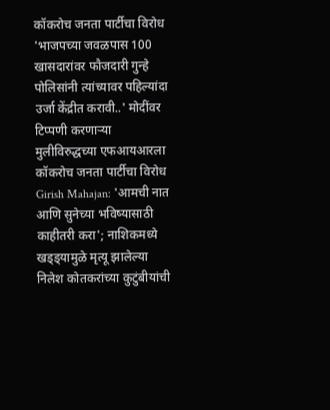कॉकरोच जनता पार्टीचा विरोध
'भाजपच्या जवळपास 100 खासदारांवर फौजदारी गुन्हे पोलिसांनी त्यांच्यावर पहिल्यांदा उर्जा केंद्रीत करावी..' मोदींवर टिप्पणी करणाऱ्या मुलीविरुद्धच्या एफआयआरला कॉकरोच जनता पार्टीचा विरोध
Girish Mahajan: 'आमची नात आणि सुनेच्या भविष्यासाठी काहीतरी करा'; नाशिकमध्ये खड्ड्यामुळे मृत्यू झालेल्या निलेश कोतकरांच्या कुटुंबीयांची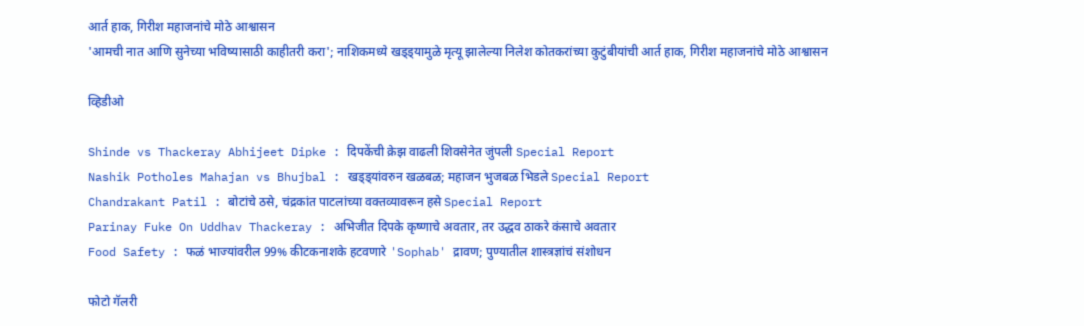आर्त हाक, गिरीश महाजनांचे मोठे आश्वासन
'आमची नात आणि सुनेच्या भविष्यासाठी काहीतरी करा'; नाशिकमध्ये खड्ड्यामुळे मृत्यू झालेल्या निलेश कोतकरांच्या कुटुंबीयांची आर्त हाक, गिरीश महाजनांचे मोठे आश्वासन

व्हिडीओ

Shinde vs Thackeray Abhijeet Dipke : दिपकेंची क्रेझ वाढली शिवसेनेत जुंपली Special Report
Nashik Potholes Mahajan vs Bhujbal : खड्ड्यांवरुन खळबळ; महाजन भुजबळ भिडले Special Report
Chandrakant Patil : बोटांचे ठसे, चंद्रकांत पाटलांच्या वक्तव्यावरून हसे Special Report
Parinay Fuke On Uddhav Thackeray : अभिजीत दिपके कृष्णाचे अवतार, तर उद्धव ठाकरे कंसाचे अवतार
Food Safety : फळं भाज्यांवरील 99% कीटकनाशके हटवणारे 'Sophab' द्रावण; पुण्यातील शास्त्रज्ञांचं संशोधन

फोटो गॅलरी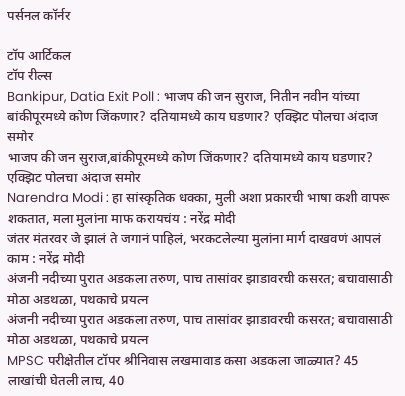पर्सनल कॉर्नर

टॉप आर्टिकल
टॉप रील्स
Bankipur, Datia Exit Poll : भाजप की जन सुराज, नितीन नवीन यांच्या बांकीपूरमध्ये कोण जिंकणार? दतियामध्ये काय घडणार? एक्झिट पोलचा अंदाज समोर
भाजप की जन सुराज,बांकीपूरमध्ये कोण जिंकणार? दतियामध्ये काय घडणार? एक्झिट पोलचा अंदाज समोर
Narendra Modi : हा सांस्कृतिक धक्का, मुली अशा प्रकारची भाषा कशी वापरू शकतात, मला मुलांना माफ करायचंय : नरेंद्र मोदी
जंतर मंतरवर जे झालं ते जगानं पाहिलं, भरकटलेल्या मुलांना मार्ग दाखवणं आपलं काम : नरेंद्र मोदी
अंजनी नदीच्या पुरात अडकला तरुण, पाच तासांवर झाडावरची कसरत; बचावासाठी मोठा अडथळा, पथकाचे प्रयत्न
अंजनी नदीच्या पुरात अडकला तरुण, पाच तासांवर झाडावरची कसरत; बचावासाठी मोठा अडथळा, पथकाचे प्रयत्न
MPSC परीक्षेतील टॉपर श्रीनिवास लखमावाड कसा अडकला जाळ्यात? 45 लाखांची घेतली लाच, 40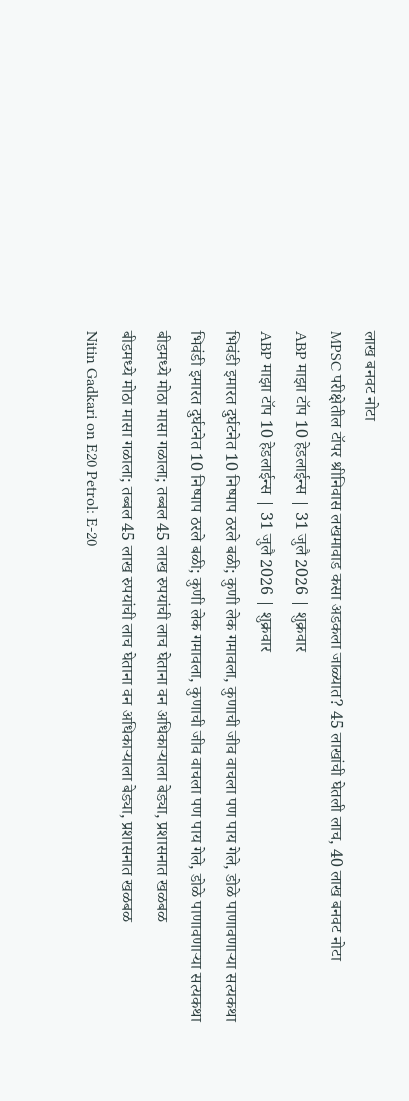लाख बनवट नोटा
MPSC परीक्षेतील टॉपर श्रीनिवास लखमावाड कसा अडकला जाळ्यात? 45 लाखांची घेतली लाच, 40 लाख बनवट नोटा
ABP माझा टॉप 10 हेडलाईन्स | 31 जुलै 2026 | शुक्रवार
ABP माझा टॉप 10 हेडलाईन्स | 31 जुलै 2026 | शुक्रवार
भिवंडी इमारत दुर्घटनेत 10 निष्पाप ठरले बळी; कुणी लेक गमावला, कुणाची जीव वाचला पण पाय गेले, डोळे पाणावणाऱ्या सत्यकथा
भिवंडी इमारत दुर्घटनेत 10 निष्पाप ठरले बळी; कुणी लेक गमावला, कुणाची जीव वाचला पण पाय गेले, डोळे पाणावणाऱ्या सत्यकथा
बीडमध्ये मोठा मासा गळाला; तब्बल 45 लाख रुपयांची लाच घेताना वन अधिकाऱ्याला बेड्या, प्रशासनात खळबळ
बीडमध्ये मोठा मासा गळाला; तब्बल 45 लाख रुपयांची लाच घेताना वन अधिकाऱ्याला बेड्या, प्रशासनात खळबळ
Nitin Gadkari on E20 Petrol: E-20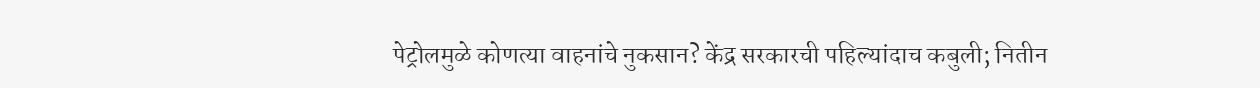पेट्रोलमुळे कोणत्या वाहनांचे नुकसान? केंद्र सरकारची पहिल्यांदाच कबुली; नितीन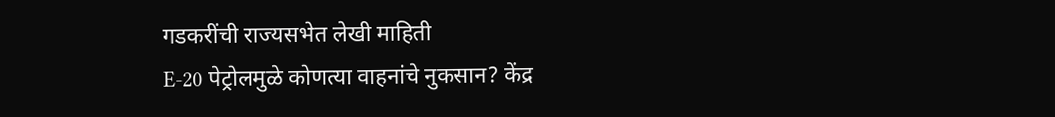गडकरींची राज्यसभेत लेखी माहिती
E-20 पेट्रोलमुळे कोणत्या वाहनांचे नुकसान? केंद्र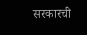सरकारची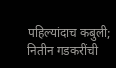पहिल्यांदाच कबुली; नितीन गडकरींची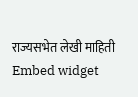राज्यसभेत लेखी माहिती
Embed widget